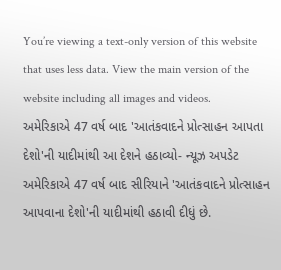You’re viewing a text-only version of this website that uses less data. View the main version of the website including all images and videos.
અમેરિકાએ 47 વર્ષ બાદ 'આતંકવાદને પ્રોત્સાહન આપતા દેશો'ની યાદીમાંથી આ દેશને હઠાવ્યો- ન્યૂઝ અપડેટ
અમેરિકાએ 47 વર્ષ બાદ સીરિયાને 'આતંકવાદને પ્રોત્સાહન આપવાના દેશો'ની યાદીમાંથી હઠાવી દીધું છે.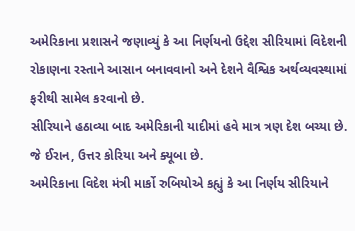અમેરિકાના પ્રશાસને જણાવ્યું કે આ નિર્ણયનો ઉદ્દેશ સીરિયામાં વિદેશની રોકાણના રસ્તાને આસાન બનાવવાનો અને દેશને વૈશ્વિક અર્થવ્યવસ્થામાં ફરીથી સામેલ કરવાનો છે.
સીરિયાને હઠાવ્યા બાદ અમેરિકાની યાદીમાં હવે માત્ર ત્રણ દેશ બચ્યા છે. જે ઈરાન, ઉત્તર કોરિયા અને ક્યૂબા છે.
અમેરિકાના વિદેશ મંત્રી માર્કો રુબિયોએ કહ્યું કે આ નિર્ણય સીરિયાને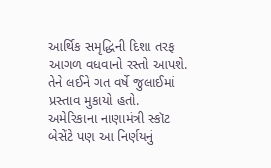આર્થિક સમૃદ્ધિની દિશા તરફ આગળ વધવાનો રસ્તો આપશે. તેને લઈને ગત વર્ષે જુલાઈમાં પ્રસ્તાવ મુકાયો હતો.
અમેરિકાના નાણામંત્રી સ્કૉટ બેસેંટે પણ આ નિર્ણયનું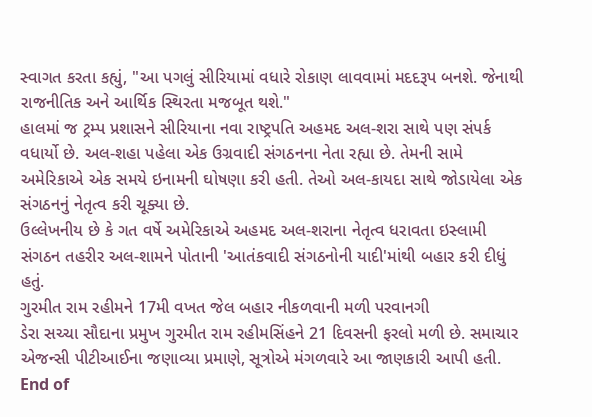સ્વાગત કરતા કહ્યું, "આ પગલું સીરિયામાં વધારે રોકાણ લાવવામાં મદદરૂપ બનશે. જેનાથી રાજનીતિક અને આર્થિક સ્થિરતા મજબૂત થશે."
હાલમાં જ ટ્રમ્પ પ્રશાસને સીરિયાના નવા રાષ્ટ્રપતિ અહમદ અલ-શરા સાથે પણ સંપર્ક વધાર્યો છે. અલ-શહા પહેલા એક ઉગ્રવાદી સંગઠનના નેતા રહ્યા છે. તેમની સામે અમેરિકાએ એક સમયે ઇનામની ઘોષણા કરી હતી. તેઓ અલ-કાયદા સાથે જોડાયેલા એક સંગઠનનું નેતૃત્વ કરી ચૂક્યા છે.
ઉલ્લેખનીય છે કે ગત વર્ષે અમેરિકાએ અહમદ અલ-શરાના નેતૃત્વ ધરાવતા ઇસ્લામી સંગઠન તહરીર અલ-શામને પોતાની 'આતંકવાદી સંગઠનોની યાદી'માંથી બહાર કરી દીધું હતું.
ગુરમીત રામ રહીમને 17મી વખત જેલ બહાર નીકળવાની મળી પરવાનગી
ડેરા સચ્ચા સૌદાના પ્રમુખ ગુરમીત રામ રહીમસિંહને 21 દિવસની ફરલો મળી છે. સમાચાર એજન્સી પીટીઆઈના જણાવ્યા પ્રમાણે, સૂત્રોએ મંગળવારે આ જાણકારી આપી હતી.
End of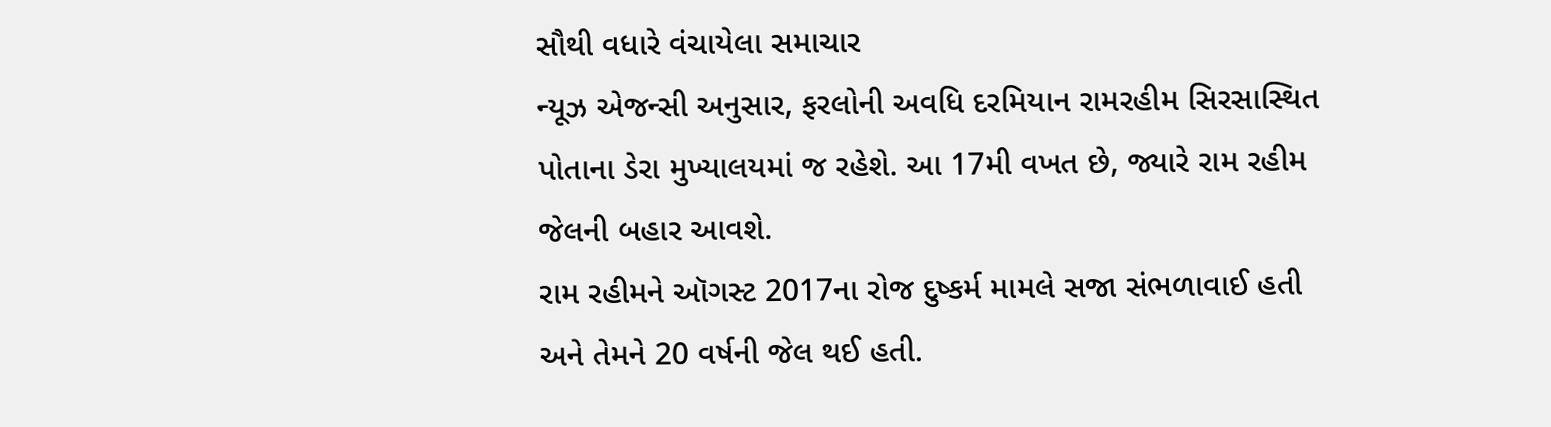સૌથી વધારે વંચાયેલા સમાચાર
ન્યૂઝ એજન્સી અનુસાર, ફરલોની અવધિ દરમિયાન રામરહીમ સિરસાસ્થિત પોતાના ડેરા મુખ્યાલયમાં જ રહેશે. આ 17મી વખત છે, જ્યારે રામ રહીમ જેલની બહાર આવશે.
રામ રહીમને ઑગસ્ટ 2017ના રોજ દુષ્કર્મ મામલે સજા સંભળાવાઈ હતી અને તેમને 20 વર્ષની જેલ થઈ હતી.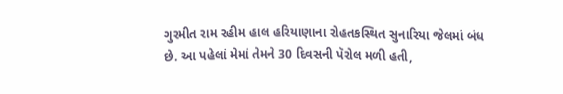ગુરમીત રામ રહીમ હાલ હરિયાણાના રોહતકસ્થિત સુનારિયા જેલમાં બંધ છે. આ પહેલાં મેમાં તેમને 30 દિવસની પૅરોલ મળી હતી,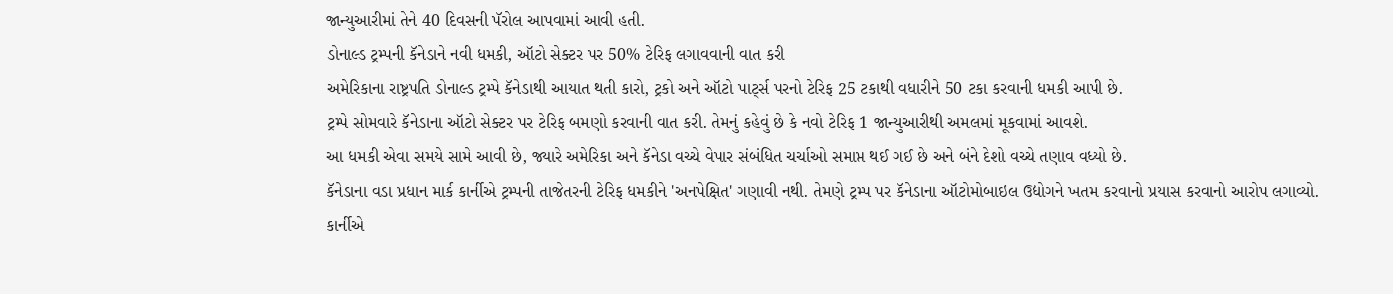જાન્યુઆરીમાં તેને 40 દિવસની પૅરોલ આપવામાં આવી હતી.
ડોનાલ્ડ ટ્રમ્પની કૅનેડાને નવી ધમકી, ઑટો સેક્ટર પર 50% ટેરિફ લગાવવાની વાત કરી
અમેરિકાના રાષ્ટ્રપતિ ડોનાલ્ડ ટ્રમ્પે કૅનેડાથી આયાત થતી કારો, ટ્રકો અને ઑટો પાર્ટ્સ પરનો ટેરિફ 25 ટકાથી વધારીને 50 ટકા કરવાની ધમકી આપી છે.
ટ્રમ્પે સોમવારે કૅનેડાના ઑટો સેક્ટર પર ટેરિફ બમણો કરવાની વાત કરી. તેમનું કહેવું છે કે નવો ટેરિફ 1 જાન્યુઆરીથી અમલમાં મૂકવામાં આવશે.
આ ધમકી એવા સમયે સામે આવી છે, જ્યારે અમેરિકા અને કૅનેડા વચ્ચે વેપાર સંબંધિત ચર્ચાઓ સમાપ્ત થઈ ગઈ છે અને બંને દેશો વચ્ચે તણાવ વધ્યો છે.
કૅનેડાના વડા પ્રધાન માર્ક કાર્નીએ ટ્રમ્પની તાજેતરની ટેરિફ ધમકીને 'અનપેક્ષિત' ગણાવી નથી. તેમણે ટ્રમ્પ પર કૅનેડાના ઑટોમોબાઇલ ઉદ્યોગને ખતમ કરવાનો પ્રયાસ કરવાનો આરોપ લગાવ્યો.
કાર્નીએ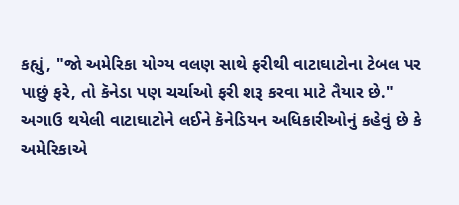કહ્યું, "જો અમેરિકા યોગ્ય વલણ સાથે ફરીથી વાટાઘાટોના ટેબલ પર પાછું ફરે, તો કૅનેડા પણ ચર્ચાઓ ફરી શરૂ કરવા માટે તૈયાર છે."
અગાઉ થયેલી વાટાઘાટોને લઈને કૅનેડિયન અધિકારીઓનું કહેવું છે કે અમેરિકાએ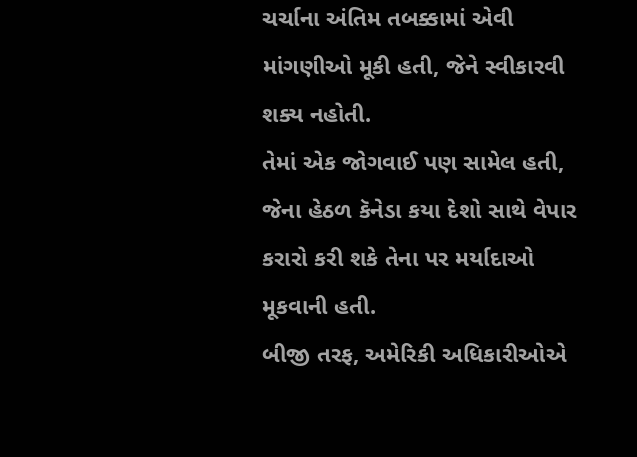ચર્ચાના અંતિમ તબક્કામાં એવી માંગણીઓ મૂકી હતી, જેને સ્વીકારવી શક્ય નહોતી.
તેમાં એક જોગવાઈ પણ સામેલ હતી, જેના હેઠળ કૅનેડા કયા દેશો સાથે વેપાર કરારો કરી શકે તેના પર મર્યાદાઓ મૂકવાની હતી.
બીજી તરફ, અમેરિકી અધિકારીઓએ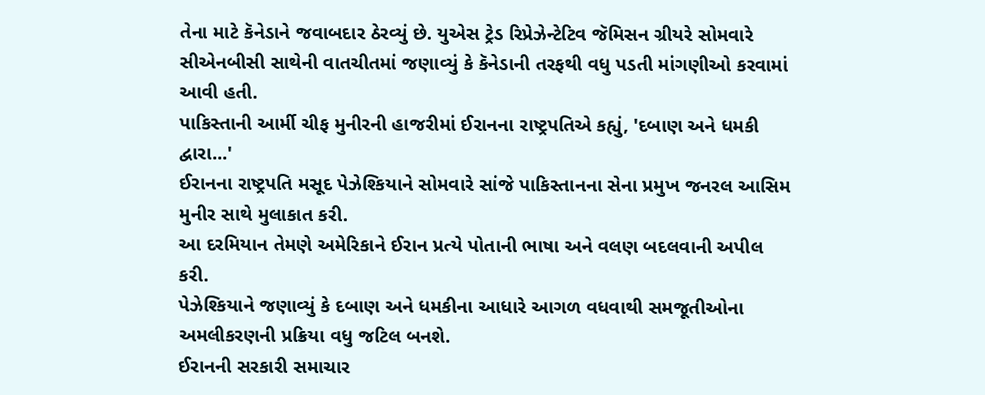તેના માટે કૅનેડાને જવાબદાર ઠેરવ્યું છે. યુએસ ટ્રેડ રિપ્રેઝેન્ટેટિવ જૅમિસન ગ્રીયરે સોમવારે સીએનબીસી સાથેની વાતચીતમાં જણાવ્યું કે કૅનેડાની તરફથી વધુ પડતી માંગણીઓ કરવામાં આવી હતી.
પાકિસ્તાની આર્મી ચીફ મુનીરની હાજરીમાં ઈરાનના રાષ્ટ્રપતિએ કહ્યું, 'દબાણ અને ધમકી દ્વારા...'
ઈરાનના રાષ્ટ્રપતિ મસૂદ પેઝેશ્કિયાને સોમવારે સાંજે પાકિસ્તાનના સેના પ્રમુખ જનરલ આસિમ મુનીર સાથે મુલાકાત કરી.
આ દરમિયાન તેમણે અમેરિકાને ઈરાન પ્રત્યે પોતાની ભાષા અને વલણ બદલવાની અપીલ કરી.
પેઝેશ્કિયાને જણાવ્યું કે દબાણ અને ધમકીના આધારે આગળ વધવાથી સમજૂતીઓના અમલીકરણની પ્રક્રિયા વધુ જટિલ બનશે.
ઈરાનની સરકારી સમાચાર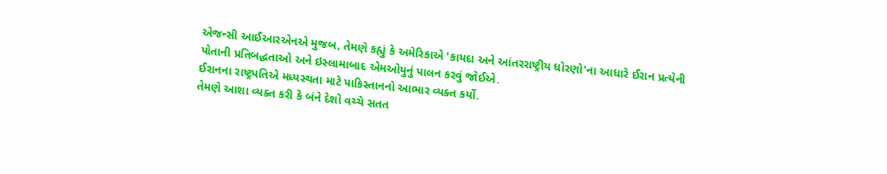એજન્સી આઈઆરએનએ મુજબ, તેમણે કહ્યું કે અમેરિકાએ 'કાયદા અને આંતરરાષ્ટ્રીય ધોરણો'ના આધારે ઈરાન પ્રત્યેની પોતાની પ્રતિબદ્ધતાઓ અને ઇસ્લામાબાદ એમઓયુનું પાલન કરવું જોઈએ.
ઈરાનના રાષ્ટ્રપતિએ મધ્યસ્થતા માટે પાકિસ્તાનનો આભાર વ્યક્ત કર્યો.
તેમણે આશા વ્યક્ત કરી કે બંને દેશો વચ્ચે સતત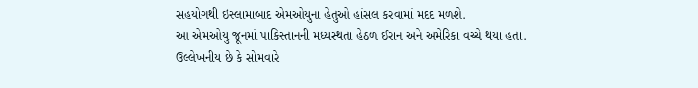સહયોગથી ઇસ્લામાબાદ એમઓયુના હેતુઓ હાંસલ કરવામાં મદદ મળશે.
આ એમઓયુ જૂનમાં પાકિસ્તાનની મધ્યસ્થતા હેઠળ ઈરાન અને અમેરિકા વચ્ચે થયા હતા.
ઉલ્લેખનીય છે કે સોમવારે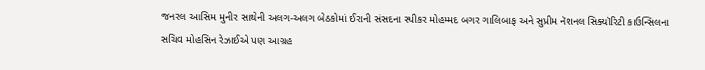જનરલ આસિમ મુનીર સાથેની અલગ-અલગ બેઠકોમાં ઈરાની સંસદના સ્પીકર મોહમ્મદ બગર ગાલિબાફ અને સુપ્રીમ નૅશનલ સિક્યૉરિટી કાઉન્સિલના સચિવ મોહસિન રેઝાઈએ પણ આગ્રહ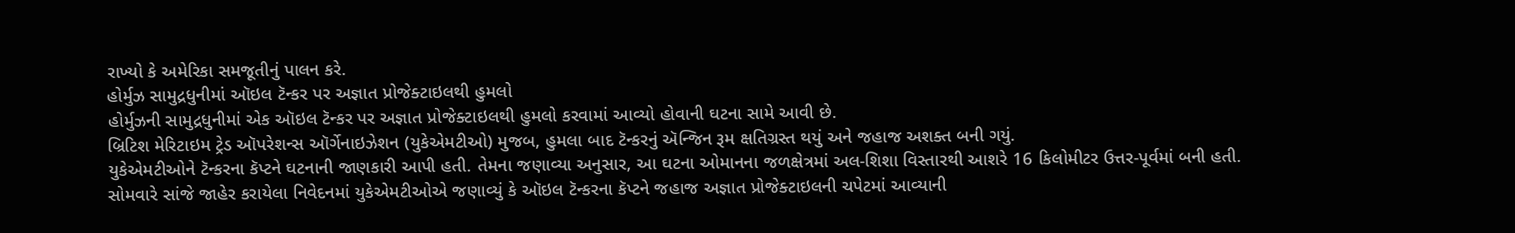રાખ્યો કે અમેરિકા સમજૂતીનું પાલન કરે.
હોર્મુઝ સામુદ્રધુનીમાં ઑઇલ ટૅન્કર પર અજ્ઞાત પ્રોજેક્ટાઇલથી હુમલો
હોર્મુઝની સામુદ્રધુનીમાં એક ઑઇલ ટૅન્કર પર અજ્ઞાત પ્રોજેક્ટાઇલથી હુમલો કરવામાં આવ્યો હોવાની ઘટના સામે આવી છે.
બ્રિટિશ મેરિટાઇમ ટ્રેડ ઑપરેશન્સ ઑર્ગેનાઇઝેશન (યુકેએમટીઓ) મુજબ, હુમલા બાદ ટૅન્કરનું ઍન્જિન રૂમ ક્ષતિગ્રસ્ત થયું અને જહાજ અશક્ત બની ગયું.
યુકેએમટીઓને ટૅન્કરના કૅપ્ટને ઘટનાની જાણકારી આપી હતી. તેમના જણાવ્યા અનુસાર, આ ઘટના ઓમાનના જળક્ષેત્રમાં અલ-શિશા વિસ્તારથી આશરે 16 કિલોમીટર ઉત્તર-પૂર્વમાં બની હતી.
સોમવારે સાંજે જાહેર કરાયેલા નિવેદનમાં યુકેએમટીઓએ જણાવ્યું કે ઑઇલ ટૅન્કરના કૅપ્ટને જહાજ અજ્ઞાત પ્રોજેક્ટાઇલની ચપેટમાં આવ્યાની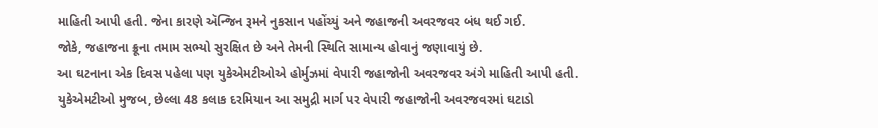માહિતી આપી હતી. જેના કારણે ઍન્જિન રૂમને નુકસાન પહોંચ્યું અને જહાજની અવરજવર બંધ થઈ ગઈ.
જોકે, જહાજના ક્રૂના તમામ સભ્યો સુરક્ષિત છે અને તેમની સ્થિતિ સામાન્ય હોવાનું જણાવાયું છે.
આ ઘટનાના એક દિવસ પહેલા પણ યુકેએમટીઓએ હોર્મુઝમાં વેપારી જહાજોની અવરજવર અંગે માહિતી આપી હતી.
યુકેએમટીઓ મુજબ, છેલ્લા 48 કલાક દરમિયાન આ સમુદ્રી માર્ગ પર વેપારી જહાજોની અવરજવરમાં ઘટાડો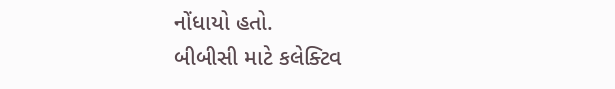નોંધાયો હતો.
બીબીસી માટે કલેક્ટિવ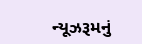ન્યૂઝરૂમનું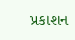પ્રકાશન